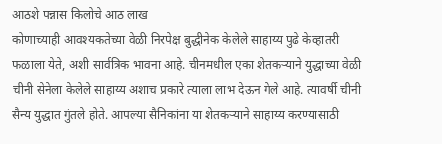आठशे पन्नास किलोचे आठ लाख
कोणाच्याही आवश्यकतेच्या वेळी निरपेक्ष बुद्धीनेक केलेले साहाय्य पुढे केव्हातरी फळाला येते, अशी सार्वत्रिक भावना आहे. चीनमधील एका शेतकऱ्याने युद्धाच्या वेळी चीनी सेनेला केलेले साहाय्य अशाच प्रकारे त्याला लाभ देऊन गेले आहे. त्यावर्षी चीनी सैन्य युद्धात गुंतले होते. आपल्या सैनिकांना या शेतकऱ्याने साहाय्य करण्यासाठी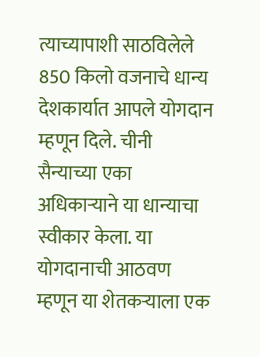त्याच्यापाशी साठविलेले 850 किलो वजनाचे धान्य देशकार्यात आपले योगदान म्हणून दिले. चीनी सैन्याच्या एका अधिकाऱ्याने या धान्याचा स्वीकार केला. या योगदानाची आठवण म्हणून या शेतकऱ्याला एक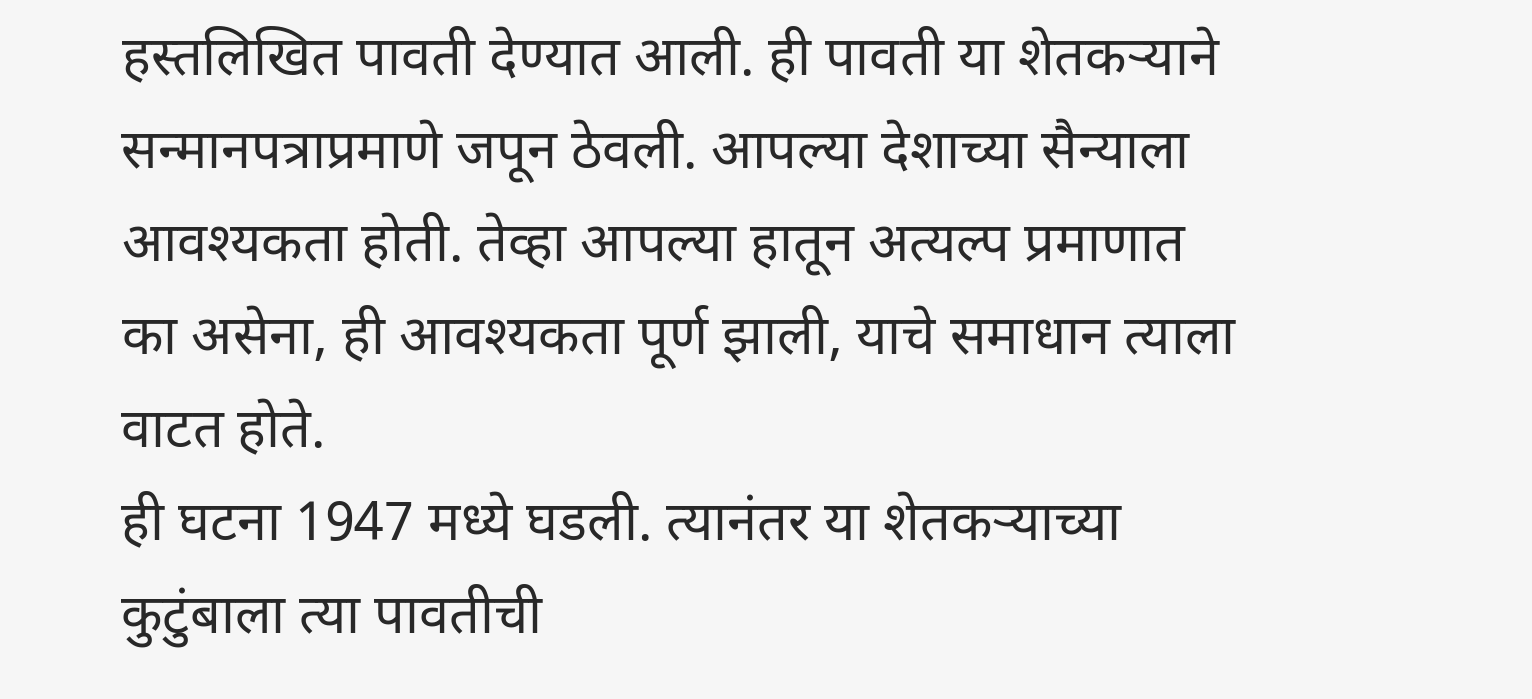हस्तलिखित पावती देण्यात आली. ही पावती या शेतकऱ्याने सन्मानपत्राप्रमाणे जपून ठेवली. आपल्या देशाच्या सैन्याला आवश्यकता होती. तेव्हा आपल्या हातून अत्यल्प प्रमाणात का असेना, ही आवश्यकता पूर्ण झाली, याचे समाधान त्याला वाटत होते.
ही घटना 1947 मध्ये घडली. त्यानंतर या शेतकऱ्याच्या कुटुंबाला त्या पावतीची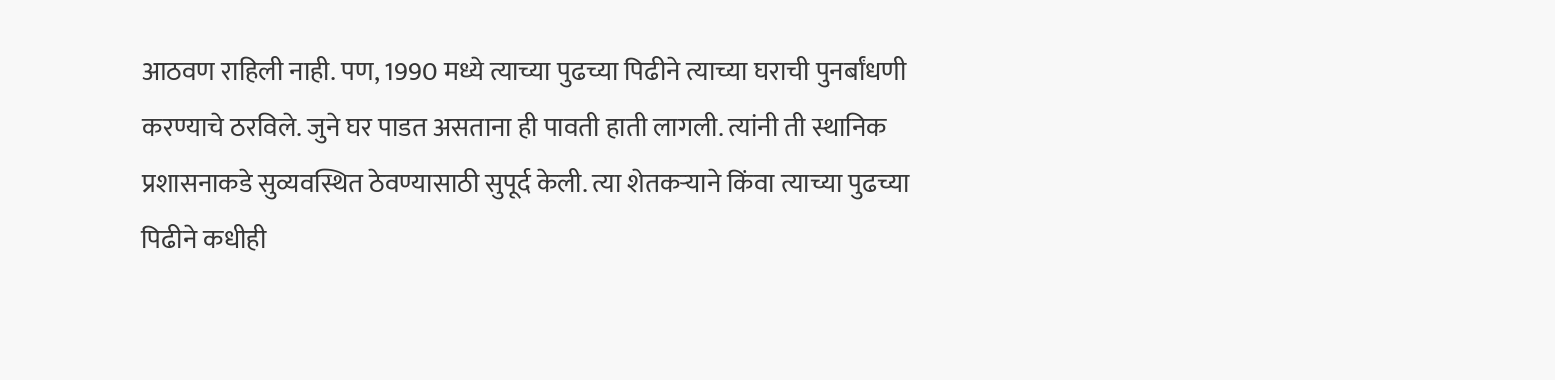आठवण राहिली नाही. पण, 1990 मध्ये त्याच्या पुढच्या पिढीने त्याच्या घराची पुनर्बांधणी करण्याचे ठरविले. जुने घर पाडत असताना ही पावती हाती लागली. त्यांनी ती स्थानिक प्रशासनाकडे सुव्यवस्थित ठेवण्यासाठी सुपूर्द केली. त्या शेतकऱ्याने किंवा त्याच्या पुढच्या पिढीने कधीही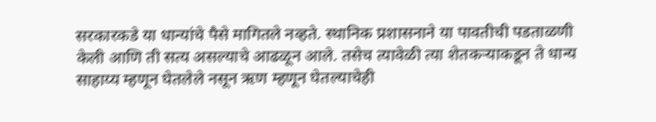सरकारकडे या धान्यांचे पैसे मागितले नव्हते. स्थानिक प्रशासनाने या पावतीची पडताळणी केली आणि ती सत्य असल्याचे आढळून आले. तसेच त्यावेळी त्या शेतकऱ्याकडून ते धान्य साहाय्य म्हणून घेतलेले नसून ऋण म्हणून घेतल्याचेही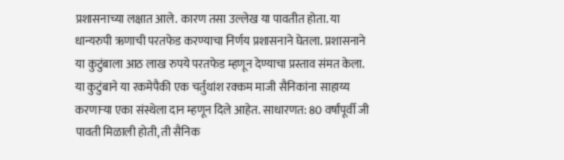प्रशासनाच्या लक्षात आले. कारण तसा उल्लेख या पावतीत होता. या धान्यरुपी ऋणाची परतफेड करण्याचा निर्णय प्रशासनाने घेतला. प्रशासनाने या कुटुंबाला आठ लाख रुपये परतफेड म्हणून देण्याचा प्रस्ताव संमत केला. या कुटुंबाने या रकमेपैकी एक चर्तुथांश रक्कम माजी सैनिकांना साहाय्य करणाऱ्या एका संस्थेला दान म्हणून दिले आहेत. साधारणत: 80 वर्षांपूर्वी जी पावती मिळाली होती, ती सैनिक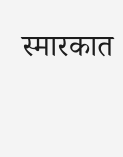स्मारकात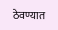ठेवण्यात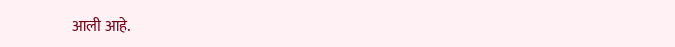आली आहे.